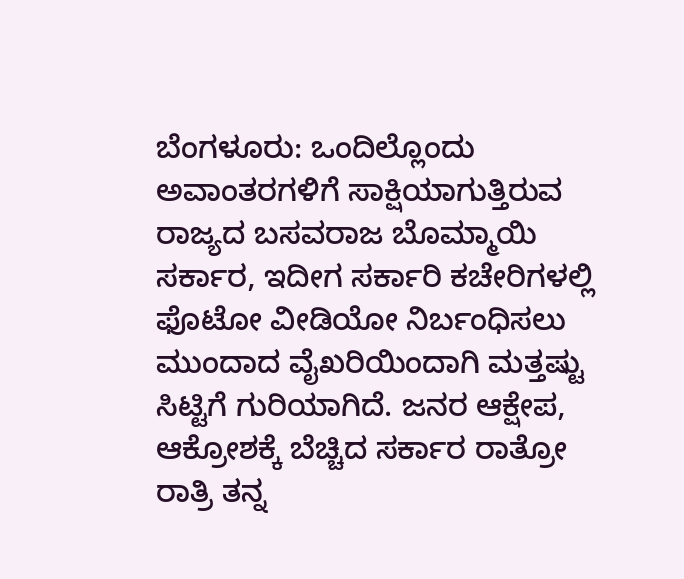ಬೆಂಗಳೂರು: ಒಂದಿಲ್ಲೊಂದು ಅವಾಂತರಗಳಿಗೆ ಸಾಕ್ಷಿಯಾಗುತ್ತಿರುವ ರಾಜ್ಯದ ಬಸವರಾಜ ಬೊಮ್ಮಾಯಿ ಸರ್ಕಾರ, ಇದೀಗ ಸರ್ಕಾರಿ ಕಚೇರಿಗಳಲ್ಲಿ ಫೊಟೋ ವೀಡಿಯೋ ನಿರ್ಬಂಧಿಸಲು ಮುಂದಾದ ವೈಖರಿಯಿಂದಾಗಿ ಮತ್ತಷ್ಟು ಸಿಟ್ಟಿಗೆ ಗುರಿಯಾಗಿದೆ. ಜನರ ಆಕ್ಷೇಪ, ಆಕ್ರೋಶಕ್ಕೆ ಬೆಚ್ಚಿದ ಸರ್ಕಾರ ರಾತ್ರೋ ರಾತ್ರಿ ತನ್ನ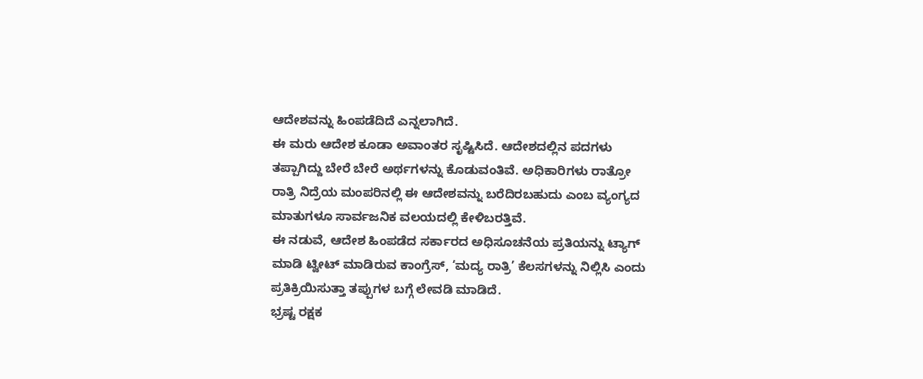ಆದೇಶವನ್ನು ಹಿಂಪಡೆದಿದೆ ಎನ್ನಲಾಗಿದೆ.
ಈ ಮರು ಆದೇಶ ಕೂಡಾ ಅವಾಂತರ ಸೃಷ್ಟಿಸಿದೆ. ಆದೇಶದಲ್ಲಿನ ಪದಗಳು ತಪ್ಪಾಗಿದ್ದು ಬೇರೆ ಬೇರೆ ಅರ್ಥಗಳನ್ನು ಕೊಡುವಂತಿವೆ. ಅಧಿಕಾರಿಗಳು ರಾತ್ರೋ ರಾತ್ರಿ ನಿದ್ರೆಯ ಮಂಪರಿನಲ್ಲಿ ಈ ಆದೇಶವನ್ನು ಬರೆದಿರಬಹುದು ಎಂಬ ವ್ಯಂಗ್ಯದ ಮಾತುಗಳೂ ಸಾರ್ವಜನಿಕ ವಲಯದಲ್ಲಿ ಕೇಳಿಬರತ್ತಿವೆ.
ಈ ನಡುವೆ, ಆದೇಶ ಹಿಂಪಡೆದ ಸರ್ಕಾರದ ಅಧಿಸೂಚನೆಯ ಪ್ರತಿಯನ್ನು ಟ್ಯಾಗ್ ಮಾಡಿ ಟ್ವೀಟ್ ಮಾಡಿರುವ ಕಾಂಗ್ರೆಸ್, ‘ಮದ್ಯ ರಾತ್ರಿ’ ಕೆಲಸಗಳನ್ನು ನಿಲ್ಲಿಸಿ ಎಂದು ಪ್ರತಿಕ್ರಿಯಿಸುತ್ತಾ ತಪ್ಪುಗಳ ಬಗ್ಗೆ ಲೇವಡಿ ಮಾಡಿದೆ.
ಭ್ರಷ್ಟ ರಕ್ಷಕ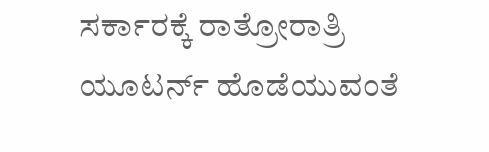ಸರ್ಕಾರಕ್ಕೆ ರಾತ್ರೋರಾತ್ರಿ ಯೂಟರ್ನ್ ಹೊಡೆಯುವಂತೆ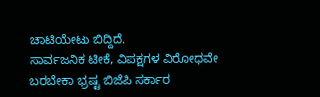ಚಾಟಿಯೇಟು ಬಿದ್ದಿದೆ.
ಸಾರ್ವಜನಿಕ ಟೀಕೆ, ವಿಪಕ್ಷಗಳ ವಿರೋಧವೇ ಬರಬೇಕಾ ಭ್ರಷ್ಟ ಬಿಜೆಪಿ ಸರ್ಕಾರ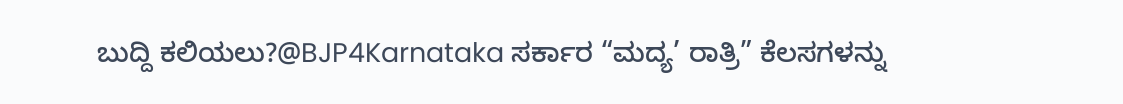ಬುದ್ದಿ ಕಲಿಯಲು?@BJP4Karnataka ಸರ್ಕಾರ “ಮದ್ಯ’ ರಾತ್ರಿ” ಕೆಲಸಗಳನ್ನು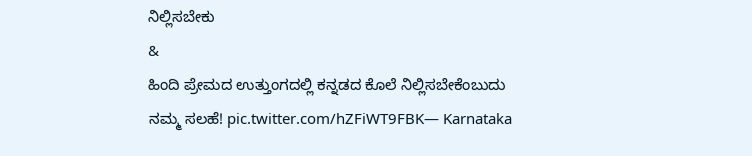ನಿಲ್ಲಿಸಬೇಕು
&
ಹಿಂದಿ ಪ್ರೇಮದ ಉತ್ತುಂಗದಲ್ಲಿ ಕನ್ನಡದ ಕೊಲೆ ನಿಲ್ಲಿಸಬೇಕೆಂಬುದು ನಮ್ಮ ಸಲಹೆ! pic.twitter.com/hZFiWT9FBK— Karnataka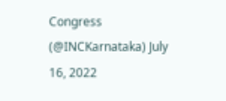Congress (@INCKarnataka) July 16, 2022